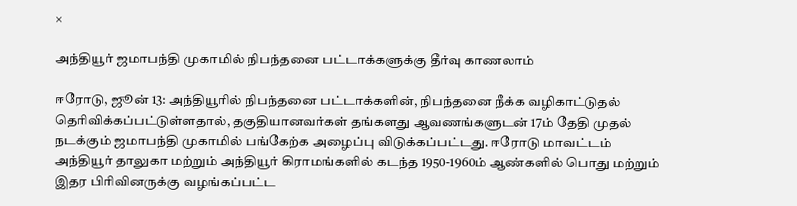×

அந்தியூர் ஜமாபந்தி முகாமில் நிபந்தனை பட்டாக்களுக்கு தீர்வு காணலாம்

ஈரோடு, ஜூன் 13: அந்தியூரில் நிபந்தனை பட்டாக்களின், நிபந்தனை நீக்க வழிகாட்டுதல் தெரிவிக்கப்பட்டுள்ளதால், தகுதியானவர்கள் தங்களது ஆவணங்களுடன் 17ம் தேதி முதல் நடக்கும் ஜமாபந்தி முகாமில் பங்கேற்க அழைப்பு விடுக்கப்பட்டது. ஈரோடு மாவட்டம் அந்தியூர் தாலுகா மற்றும் அந்தியூர் கிராமங்களில் கடந்த 1950-1960ம் ஆண்களில் பொது மற்றும் இதர பிரிவினருக்கு வழங்கப்பட்ட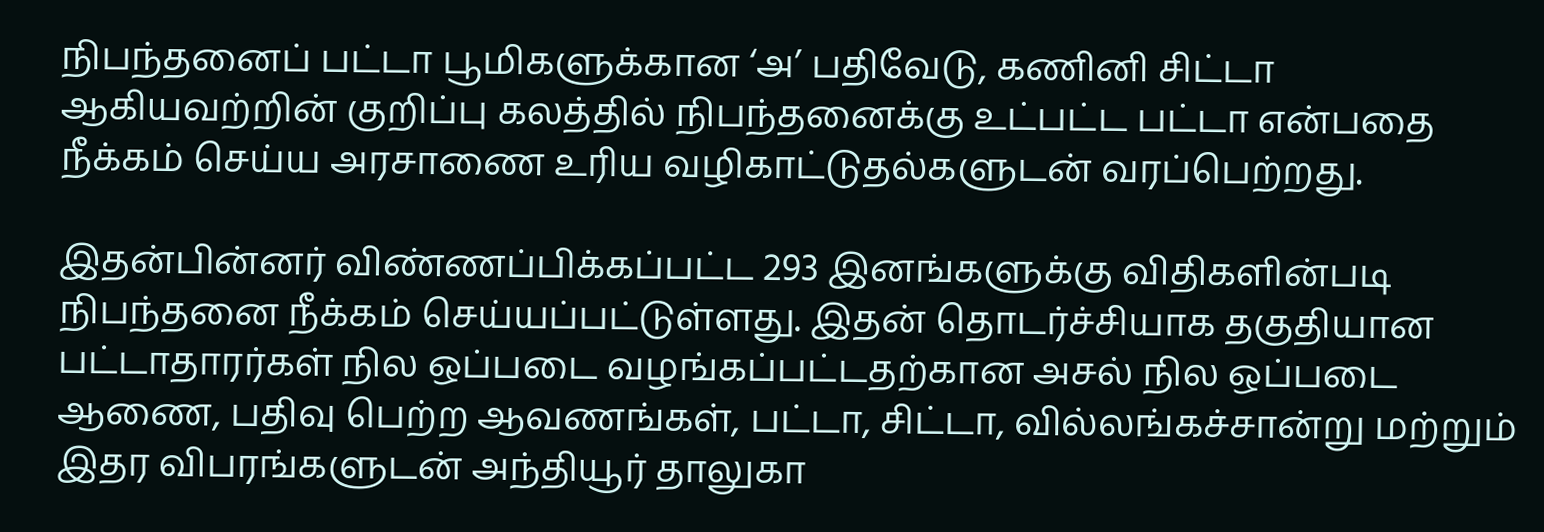நிபந்தனைப் பட்டா பூமிகளுக்கான ‘அ’ பதிவேடு, கணினி சிட்டா ஆகியவற்றின் குறிப்பு கலத்தில் நிபந்தனைக்கு உட்பட்ட பட்டா என்பதை நீக்கம் செய்ய அரசாணை உரிய வழிகாட்டுதல்களுடன் வரப்பெற்றது.

இதன்பின்னர் விண்ணப்பிக்கப்பட்ட 293 இனங்களுக்கு விதிகளின்படி நிபந்தனை நீக்கம் செய்யப்பட்டுள்ளது. இதன் தொடர்ச்சியாக தகுதியான பட்டாதாரர்கள் நில ஒப்படை வழங்கப்பட்டதற்கான அசல் நில ஒப்படை ஆணை, பதிவு பெற்ற ஆவணங்கள், பட்டா, சிட்டா, வில்லங்கச்சான்று மற்றும் இதர விபரங்களுடன் அந்தியூர் தாலுகா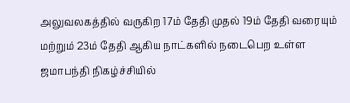அலுவலகத்தில் வருகிற 17ம் தேதி முதல் 19ம் தேதி வரையும் மற்றும் 23ம் தேதி ஆகிய நாட்களில் நடைபெற உள்ள ஜமாபந்தி நிகழ்ச்சியில்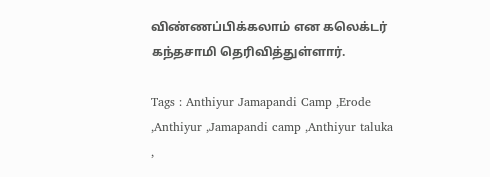விண்ணப்பிக்கலாம் என கலெக்டர் கந்தசாமி தெரிவித்துள்ளார்.

Tags : Anthiyur Jamapandi Camp ,Erode ,Anthiyur ,Jamapandi camp ,Anthiyur taluka ,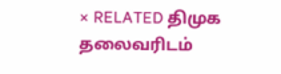× RELATED திமுக தலைவரிடம்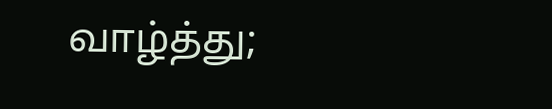வாழ்த்து;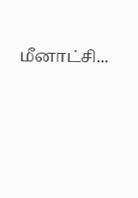மீனாட்சி...